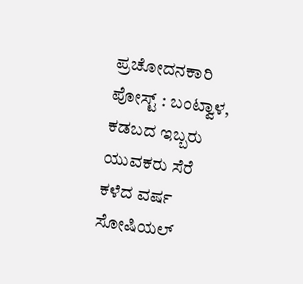ಪ್ರಚೋದನಕಾರಿ ಪೋಸ್ಟ್ : ಬಂಟ್ವಾಳ, ಕಡಬದ ಇಬ್ಬರು ಯುವಕರು ಸೆರೆ
ಕಳೆದ ವರ್ಷ ಸೋಷಿಯಲ್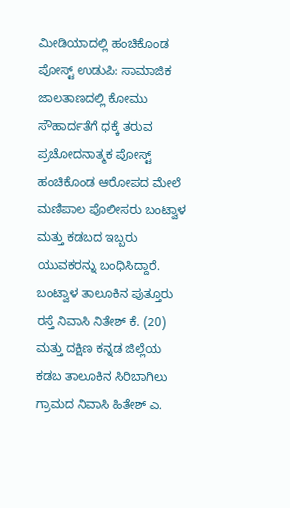ಮೀಡಿಯಾದಲ್ಲಿ ಹಂಚಿಕೊಂಡ ಪೋಸ್ಟ್ ಉಡುಪಿ: ಸಾಮಾಜಿಕ ಜಾಲತಾಣದಲ್ಲಿ ಕೋಮು ಸೌಹಾರ್ದತೆಗೆ ಧಕ್ಕೆ ತರುವ ಪ್ರಚೋದನಾತ್ಮಕ ಪೋಸ್ಟ್ ಹಂಚಿಕೊಂಡ ಆರೋಪದ ಮೇಲೆ ಮಣಿಪಾಲ ಪೊಲೀಸರು ಬಂಟ್ವಾಳ ಮತ್ತು ಕಡಬದ ಇಬ್ಬರು ಯುವಕರನ್ನು ಬಂಧಿಸಿದ್ದಾರೆ. ಬಂಟ್ವಾಳ ತಾಲೂಕಿನ ಪುತ್ತೂರು ರಸ್ತೆ ನಿವಾಸಿ ನಿತೇಶ್ ಕೆ. (20) ಮತ್ತು ದಕ್ಷಿಣ ಕನ್ನಡ ಜಿಲ್ಲೆಯ ಕಡಬ ತಾಲೂಕಿನ ಸಿರಿಬಾಗಿಲು ಗ್ರಾಮದ ನಿವಾಸಿ ಹಿತೇಶ್ ಎ.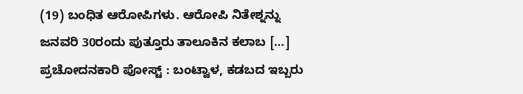(19) ಬಂಧಿತ ಆರೋಪಿಗಳು. ಆರೋಪಿ ನಿತೇಶ್ನನ್ನು ಜನವರಿ 30ರಂದು ಪುತ್ತೂರು ತಾಲೂಕಿನ ಕಲಾಬ […]
ಪ್ರಚೋದನಕಾರಿ ಪೋಸ್ಟ್ : ಬಂಟ್ವಾಳ, ಕಡಬದ ಇಬ್ಬರು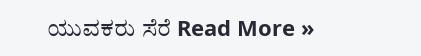ಯುವಕರು ಸೆರೆ Read More »